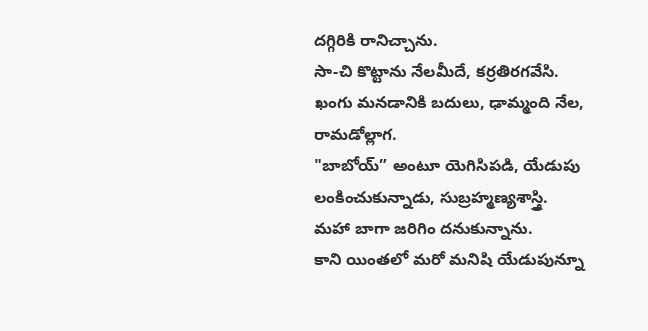దగ్గిరికి రానిచ్చాను.
సా-చి కొట్టాను నేలమీదే, కర్రతిరగవేసి.
ఖంగు మనడానికి బదులు, ఢామ్మంది నేల, రామడోల్లాగ.
"బాబోయ్” అంటూ యెగిసిపడి, యేడుపు లంకించుకున్నాడు, సుబ్రహ్మణ్యశాస్త్రి.
మహా బాగా జరిగిం దనుకున్నాను.
కాని యింతలో మరో మనిషి యేడుపున్నూ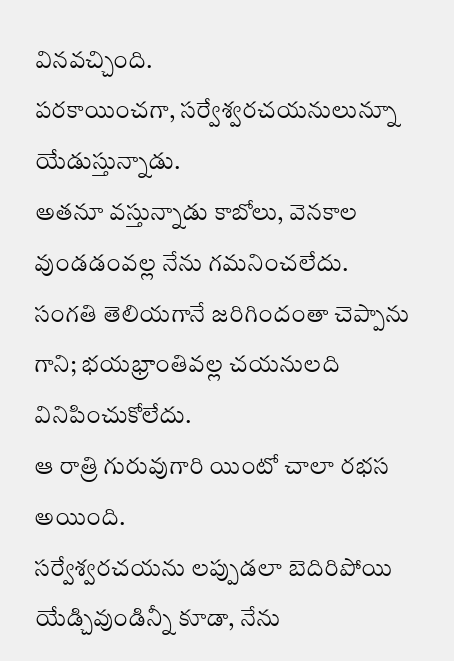వినవచ్చింది.
పరకాయించగా, సర్వేశ్వరచయనులున్నూ యేడుస్తున్నాడు.
అతనూ వస్తున్నాడు కాబోలు, వెనకాల వుండడంవల్ల నేను గమనించలేదు.
సంగతి తెలియగానే జరిగిందంతా చెప్పాను గాని; భయభ్రాంతివల్ల చయనులది వినిపించుకోలేదు.
ఆ రాత్రి గురువుగారి యింటో చాలా రభస అయింది.
సర్వేశ్వరచయను లప్పుడలా బెదిరిపోయి యేడ్చివుండిన్నీ కూడా, నేను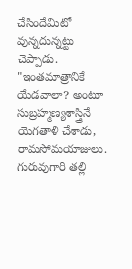చేసిందేమిటో వున్నదున్నట్టు చెప్పాడు.
"ఇంతమాత్రానికే యేడవాలా? అంటూ సుబ్రహ్మణ్యశాస్త్రినే యెగతాళి చేశాడు, రామసోమయాజులు.
గురువుగారి తల్లి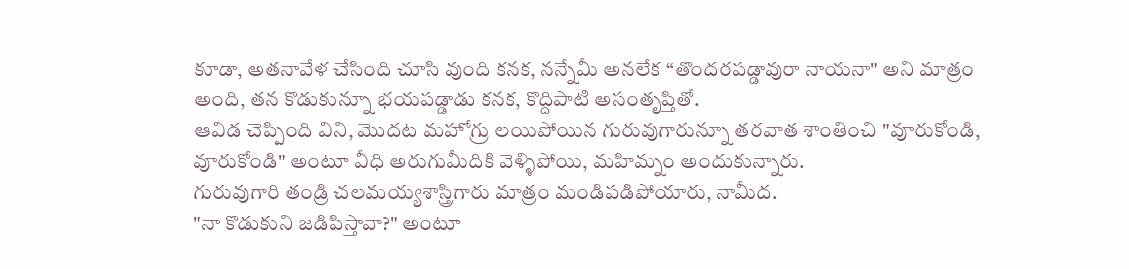కూడా, అతనావేళ చేసింది చూసి వుంది కనక, నన్నేమీ అనలేక “తొందరపడ్డావురా నాయనా" అని మాత్రం అంది, తన కొడుకున్నూ భయపడ్డాడు కనక, కొద్దిపాటి అసంతృప్తితో.
ఆవిడ చెప్పింది విని, మొదట మహోగ్రు లయిపోయిన గురువుగారున్నూ తరవాత శాంతించి "వూరుకోండి, వూరుకోండి" అంటూ వీధి అరుగుమీదికి వెళ్ళిపోయి, మహిమ్నం అందుకున్నారు.
గురువుగారి తండ్రి చలమయ్యశాస్త్రిగారు మాత్రం మండిపడిపోయారు, నామీద.
"నా కొడుకుని జడిపిస్తావా?" అంటూ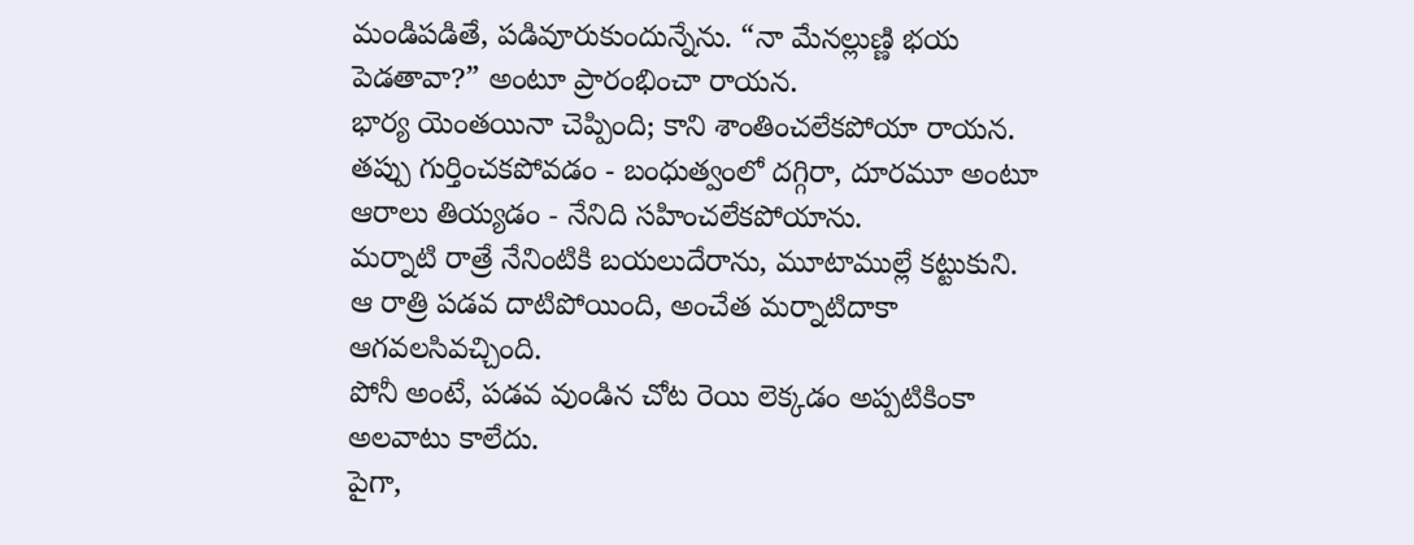మండిపడితే, పడివూరుకుందున్నేను. “నా మేనల్లుణ్ణి భయ పెడతావా?” అంటూ ప్రారంభించా రాయన.
భార్య యెంతయినా చెప్పింది; కాని శాంతించలేకపోయా రాయన.
తప్పు గుర్తించకపోవడం - బంధుత్వంలో దగ్గిరా, దూరమూ అంటూ ఆరాలు తియ్యడం - నేనిది సహించలేకపోయాను.
మర్నాటి రాత్రే నేనింటికి బయలుదేరాను, మూటాముల్లే కట్టుకుని.
ఆ రాత్రి పడవ దాటిపోయింది, అంచేత మర్నాటిదాకా ఆగవలసివచ్చింది.
పోనీ అంటే, పడవ వుండిన చోట రెయి లెక్కడం అప్పటికింకా అలవాటు కాలేదు.
పైగా,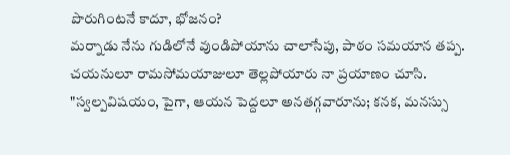పొరుగింటనే కాదూ, భోజనం?
మర్నాడు నేను గుడిలోనే వుండిపోయాను చాలాసేపు, పాఠం సమయాన తప్ప.
చయనులూ రామసోమయాజులూ తెల్లపోయారు నా ప్రయాణం చూసి.
"స్వల్పవిషయం, పైగా, ఆయన పెద్దలూ అనతగ్గవారూను; కనక, మనస్సు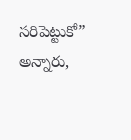సరిపెట్టుకో” అన్నారు,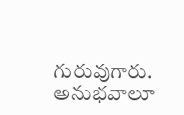గురువుగారు.
అనుభవాలూ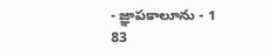- జ్ఞాపకాలూను - 1
83